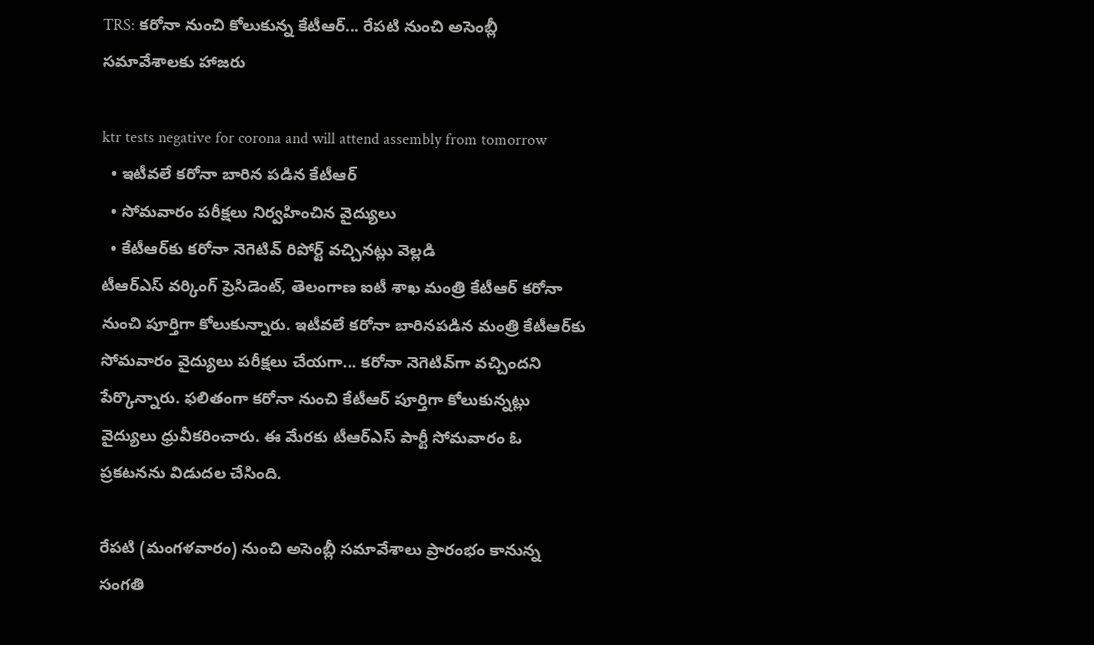TRS: క‌రోనా నుంచి కోలుకున్న కేటీఆర్‌... రేప‌టి నుంచి అసెంబ్లీ స‌మావేశాల‌కు హాజ‌రు

ktr tests negative for corona and will attend assembly from tomorrow
  • ఇటీవ‌లే క‌రోనా బారిన ప‌డిన కేటీఆర్‌
  • సోమ‌వారం పరీక్ష‌లు నిర్వ‌హించిన వైద్యులు
  • కేటీఆర్‌కు క‌రోనా నెగెటివ్ రిపోర్ట్ వ‌చ్చిన‌ట్లు వెల్ల‌డి
టీఆర్ఎస్ వ‌ర్కింగ్ ప్రెసిడెంట్‌, తెలంగాణ ఐటీ శాఖ మంత్రి కేటీఆర్ క‌రోనా నుంచి పూర్తిగా కోలుకున్నారు. ఇటీవ‌లే క‌రోనా బారిన‌ప‌డిన మంత్రి కేటీఆర్‌కు సోమ‌వారం వైద్యులు ప‌రీక్ష‌లు చేయ‌గా... క‌రోనా నెగెటివ్‌గా వ‌చ్చింద‌ని పేర్కొన్నారు. ఫ‌లితంగా క‌రోనా నుంచి కేటీఆర్‌ పూర్తిగా కోలుకున్న‌ట్లు వైద్యులు ధ్రువీక‌రించారు. ఈ మేర‌కు టీఆర్ఎస్ పార్టీ సోమ‌వారం ఓ ప్ర‌క‌ట‌న‌ను విడుద‌ల చేసింది.

రేప‌టి (మంగ‌ళ‌వారం) నుంచి అసెంబ్లీ స‌మావేశాలు ప్రారంభం కానున్న సంగ‌తి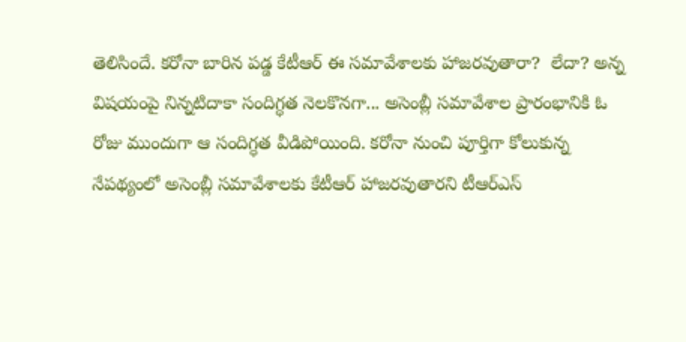తెలిసిందే. క‌రోనా బారిన ప‌డ్డ కేటీఆర్ ఈ స‌మావేశాల‌కు హాజ‌ర‌వుతారా?  లేదా? అన్న విష‌యంపై నిన్న‌టిదాకా సందిగ్ధ‌త నెల‌కొన‌గా... అసెంబ్లీ స‌మావేశాల ప్రారంభానికి ఓ రోజు ముందుగా ఆ సందిగ్ధ‌త వీడిపోయింది. కరోనా నుంచి పూర్తిగా కోలుకున్న నేప‌థ్యంలో అసెంబ్లీ స‌మావేశాల‌కు కేటీఆర్ హాజ‌ర‌వుతార‌ని టీఆర్ఎస్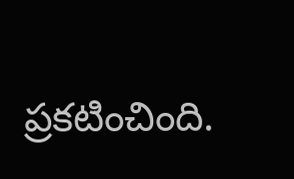ప్ర‌క‌టించింది.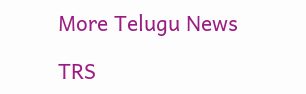More Telugu News

TRS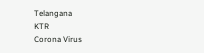Telangana
KTR
Corona Virus